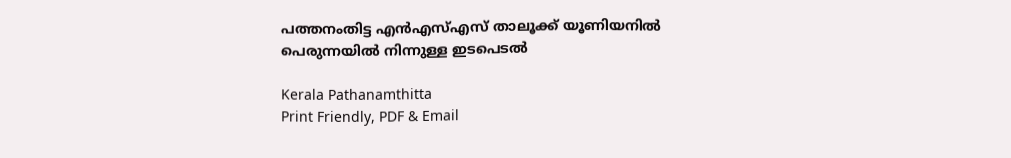പത്തനംതിട്ട എൻഎസ്എസ് താലൂക്ക് യൂണിയനിൽ പെരുന്നയിൽ നിന്നുള്ള ഇടപെടൽ

Kerala Pathanamthitta
Print Friendly, PDF & Email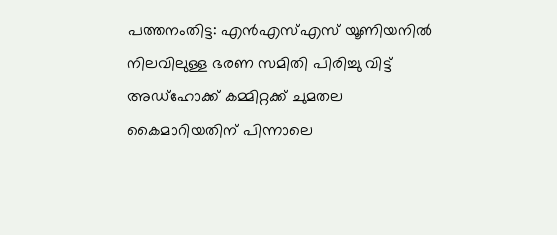പത്തനംതിട്ട: എൻഎസ്എസ് യൂണിയനിൽ നിലവിലുള്ള ഭരണ സമിതി പിരിച്ചു വിട്ട് അഡ്‌ഹോക്ക് കമ്മിറ്റക്ക് ചുമതല കൈമാറിയതിന് പിന്നാലെ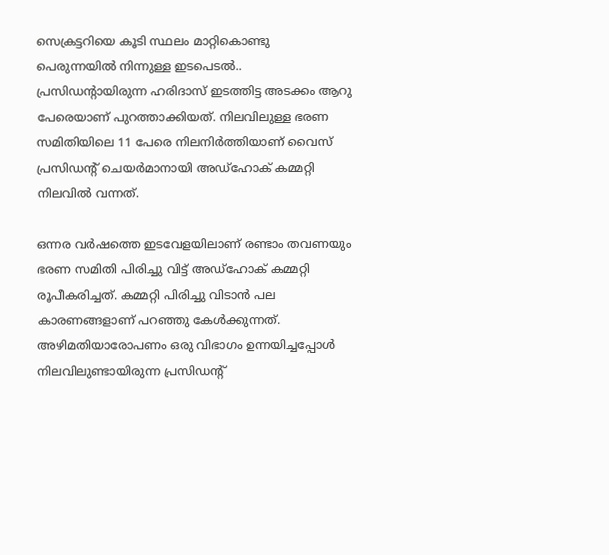സെക്രട്ടറിയെ കൂടി സ്ഥലം മാറ്റികൊണ്ടു പെരുന്നയിൽ നിന്നുള്ള ഇടപെടൽ.. പ്രസിഡന്റായിരുന്ന ഹരിദാസ് ഇടത്തിട്ട അടക്കം ആറു പേരെയാണ് പുറത്താക്കിയത്. നിലവിലുള്ള ഭരണ സമിതിയിലെ 11 പേരെ നിലനിർത്തിയാണ് വൈസ് പ്രസിഡന്റ് ചെയർമാനായി അഡ്‌ഹോക് കമ്മറ്റി നിലവിൽ വന്നത്.

ഒന്നര വർഷത്തെ ഇടവേളയിലാണ് രണ്ടാം തവണയും ഭരണ സമിതി പിരിച്ചു വിട്ട് അഡ്‌ഹോക് കമ്മറ്റി രൂപീകരിച്ചത്. കമ്മറ്റി പിരിച്ചു വിടാൻ പല കാരണങ്ങളാണ് പറഞ്ഞു കേൾക്കുന്നത്. അഴിമതിയാരോപണം ഒരു വിഭാഗം ഉന്നയിച്ചപ്പോൾ നിലവിലുണ്ടായിരുന്ന പ്രസിഡന്റ്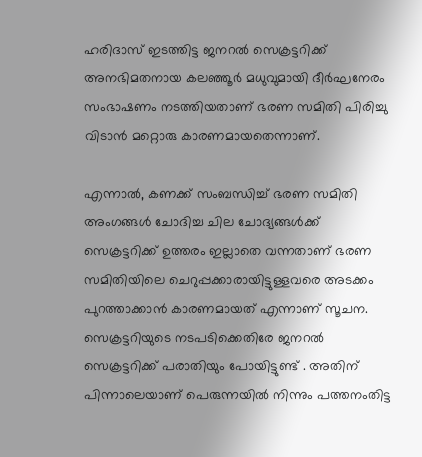ഹരിദാസ് ഇടത്തിട്ട ജനറൽ സെക്രട്ടറിക്ക് അനഭിമതനായ കലഞ്ഞൂർ മധുവുമായി ദീർഘനേരം സംഭാഷണം നടത്തിയതാണ് ഭരണ സമിതി പിരിച്ചു വിടാൻ മറ്റൊരു കാരണമായതെന്നാണ്.

എന്നാൽ, കണക്ക് സംബന്ധിച്ച് ഭരണ സമിതി അംഗങ്ങൾ ചോദിച്ച ചില ചോദ്യങ്ങൾക്ക് സെക്രട്ടറിക്ക് ഉത്തരം ഇല്ലാതെ വന്നതാണ് ഭരണ സമിതിയിലെ ചെറുപ്പക്കാരായിട്ടുള്ളവരെ അടക്കം പുറത്താക്കാൻ കാരണമായത് എന്നാണ്‌ സൂചന. സെക്രട്ടറിയുടെ നടപടിക്കെതിരേ ജനറൽ സെക്രട്ടറിക്ക് പരാതിയും പോയിട്ടുണ്ട് . അതിന് പിന്നാലെയാണ് പെരുന്നയിൽ നിന്നും പത്തനംതിട്ട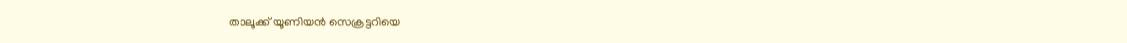താലൂക്ക് യൂണിയൻ സെക്രട്ടറിയെ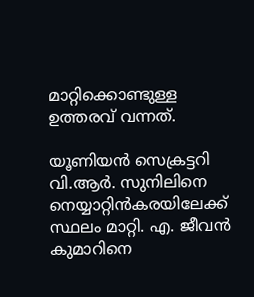മാറ്റിക്കൊണ്ടുള്ള ഉത്തരവ് വന്നത്.

യൂണിയൻ സെക്രട്ടറി വി.ആർ. സുനിലിനെ നെയ്യാറ്റിൻകരയിലേക്ക് സ്ഥലം മാറ്റി. എ. ജീവൻ കുമാറിനെ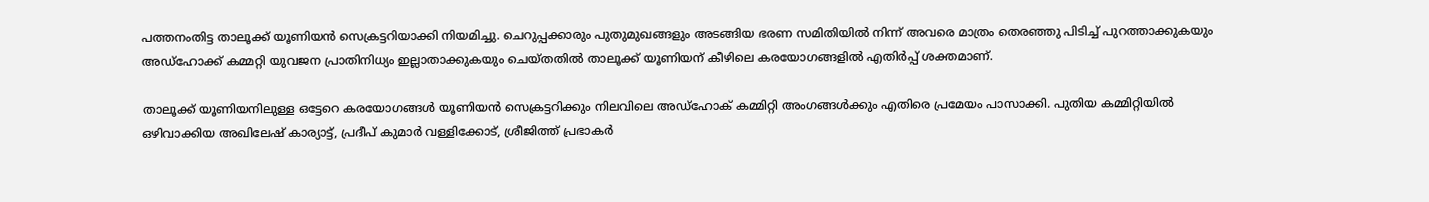പത്തനംതിട്ട താലൂക്ക് യൂണിയൻ സെക്രട്ടറിയാക്കി നിയമിച്ചു. ചെറുപ്പക്കാരും പുതുമുഖങ്ങളും അടങ്ങിയ ഭരണ സമിതിയിൽ നിന്ന് അവരെ മാത്രം തെരഞ്ഞു പിടിച്ച് പുറത്താക്കുകയും അഡ്‌ഹോക്ക് കമ്മറ്റി യുവജന പ്രാതിനിധ്യം ഇല്ലാതാക്കുകയും ചെയ്തതിൽ താലൂക്ക് യൂണിയന് കീഴിലെ കരയോഗങ്ങളിൽ എതിർപ്പ് ശക്തമാണ്.

താലൂക്ക് യൂണിയനിലുള്ള ഒട്ടേറെ കരയോഗങ്ങൾ യൂണിയൻ സെക്രട്ടറിക്കും നിലവിലെ അഡ്‌ഹോക് കമ്മിറ്റി അംഗങ്ങൾക്കും എതിരെ പ്രമേയം പാസാക്കി. പുതിയ കമ്മിറ്റിയിൽ ഒഴിവാക്കിയ അഖിലേഷ് കാര്യാട്ട്, പ്രദീപ് കുമാർ വള്ളിക്കോട്, ശ്രീജിത്ത് പ്രഭാകർ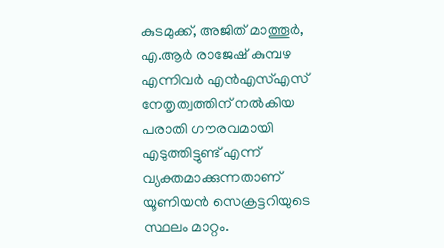കുടമുക്ക്, അജിത് മാത്തൂർ, എ.ആർ രാജേഷ് കുമ്പഴ എന്നിവർ എൻഎസ്എസ് നേതൃത്വത്തിന് നൽകിയ പരാതി ഗൗരവമായി എടുത്തിട്ടുണ്ട് എന്ന് വ്യക്തമാക്കുന്നതാണ് യൂണിയൻ സെക്രട്ടറിയുടെ സ്ഥലം മാറ്റം.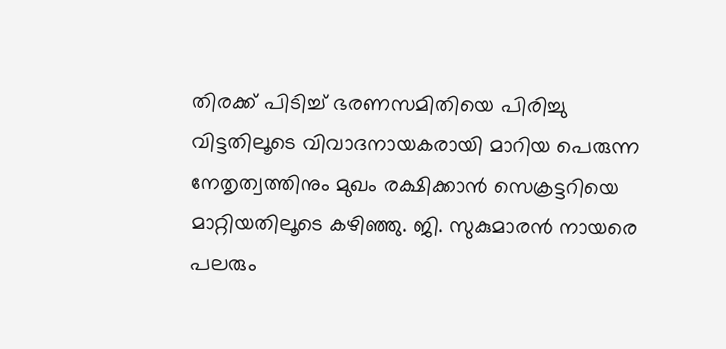തിരക്ക് പിടിച്ച് ഭരണസമിതിയെ പിരിച്ചു വിട്ടതിലൂടെ വിവാദനായകരായി മാറിയ പെരുന്ന നേതൃത്വത്തിനും മുഖം രക്ഷിക്കാൻ സെക്രട്ടറിയെ മാറ്റിയതിലൂടെ കഴിഞ്ഞു. ജി. സുകുമാരൻ നായരെ പലരും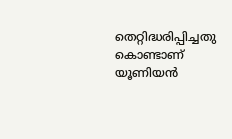തെറ്റിദ്ധരിപ്പിച്ചതു കൊണ്ടാണ് യൂണിയൻ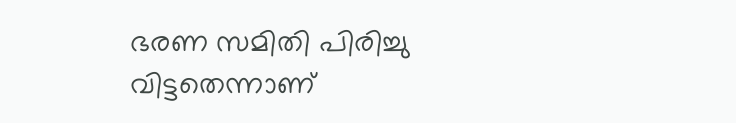ഭരണ സമിതി പിരിച്ചു വിട്ടതെന്നാണ്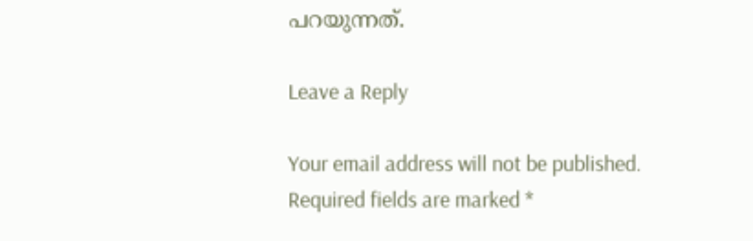പറയുന്നത്.

Leave a Reply

Your email address will not be published. Required fields are marked *